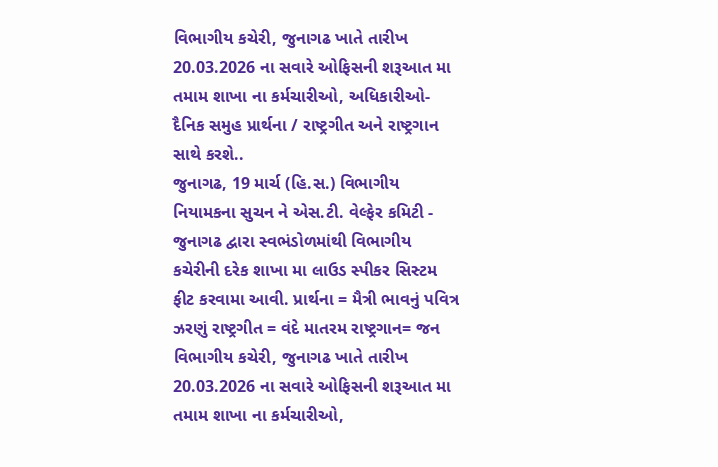વિભાગીય કચેરી, જુનાગઢ ખાતે તારીખ 20.03.2026 ના સવારે ઓફિસની શરૂઆત મા તમામ શાખા ના કર્મચારીઓ, અધિકારીઓ- દૈનિક સમુહ પ્રાર્થના / રાષ્ટ્રગીત અને રાષ્ટ્રગાન સાથે કરશે..
જુનાગઢ, 19 માર્ચ (હિ.સ.) વિભાગીય નિયામકના સુચન ને એસ.ટી. વેલ્ફેર કમિટી - જુનાગઢ દ્વારા સ્વભંડોળમાંથી વિભાગીય કચેરીની દરેક શાખા મા લાઉડ સ્પીકર સિસ્ટમ ફીટ કરવામા આવી. પ્રાર્થના = મૈત્રી ભાવનું પવિત્ર ઝરણું રાષ્ટ્રગીત = વંદે માતરમ રાષ્ટ્રગાન= જન
વિભાગીય કચેરી, જુનાગઢ ખાતે તારીખ 20.03.2026 ના સવારે ઓફિસની શરૂઆત મા તમામ શાખા ના કર્મચારીઓ,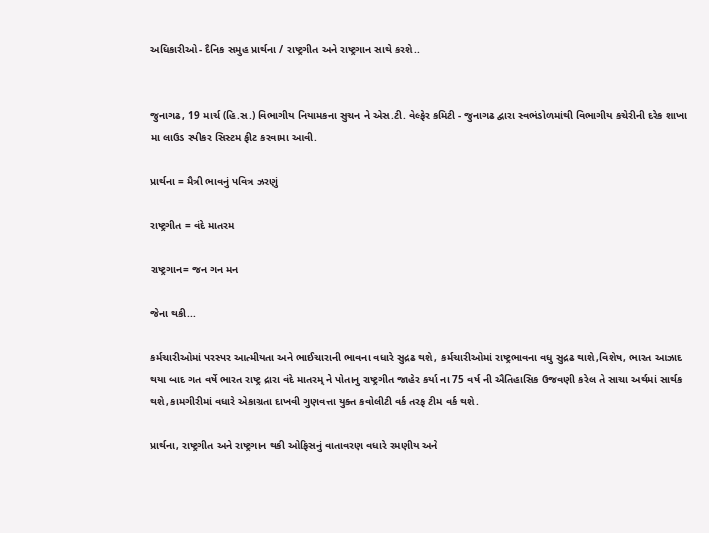અધિકારીઓ- દૈનિક સમુહ પ્રાર્થના / રાષ્ટ્રગીત અને રાષ્ટ્રગાન સાથે કરશે..


જુનાગઢ, 19 માર્ચ (હિ.સ.) વિભાગીય નિયામકના સુચન ને એસ.ટી. વેલ્ફેર કમિટી - જુનાગઢ દ્વારા સ્વભંડોળમાંથી વિભાગીય કચેરીની દરેક શાખા મા લાઉડ સ્પીકર સિસ્ટમ ફીટ કરવામા આવી.

પ્રાર્થના = મૈત્રી ભાવનું પવિત્ર ઝરણું

રાષ્ટ્રગીત = વંદે માતરમ

રાષ્ટ્રગાન= જન ગન મન

જેના થકી...

કર્મચારીઓમાં પરસ્પર આત્મીયતા અને ભાઈચારાની ભાવના વધારે સુદ્રઢ થશે, કર્મચારીઓમાં રાષ્ટ્રભાવના વધુ સુદ્રઢ થાશે,વિશેષ, ભારત આઝાદ થયા બાદ ગત વર્ષે ભારત રાષ્ટ્ર દ્રારા વંદે માતરમ્ ને પોતાનુ રાષ્ટ્રગીત જાહેર કર્યા ના 75 વર્ષ ની ઐતિહાસિક ઉજવણી કરેલ તે સાચા અર્થમાં સાર્થક થશે,કામગીરીમાં વધારે એકાગ્રતા દાખવી ગુણવત્તા યુક્ત કવોલીટી વર્ક તરફ ટીમ વર્ક થશે.

પ્રાર્થના, રાષ્ટ્રગીત અને રાષ્ટ્રગાન થકી ઓફિસનું વાતાવરણ વધારે રમણીય અને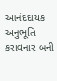આનંદદાયક અનુભૂતિ કરાવનાર બની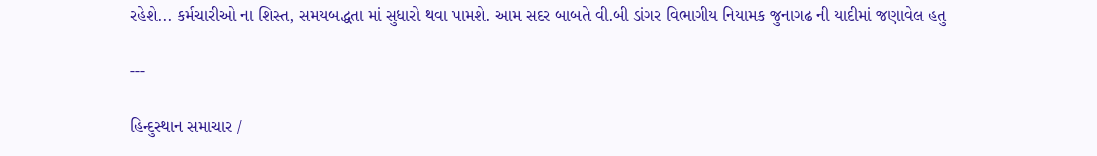રહેશે... કર્મચારીઓ ના શિસ્ત, સમયબદ્ધતા માં સુધારો થવા પામશે. આમ સદર બાબતે વી.બી ડાંગર વિભાગીય નિયામક જુનાગઢ ની યાદીમાં જણાવેલ હતુ

---

હિન્દુસ્થાન સમાચાર /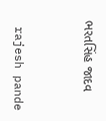ભરતસિંહ જાદવ


 rajesh pande